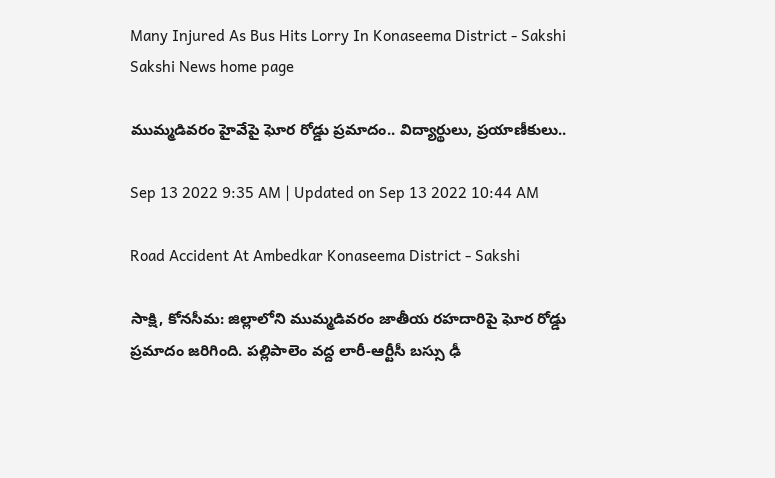Many Injured As Bus Hits Lorry In Konaseema District - Sakshi
Sakshi News home page

ముమ్మడివరం హైవేపై ఘోర రోడ్డు ప్రమాదం.. విద్యార్థులు, ప్రయాణీకులు..

Sep 13 2022 9:35 AM | Updated on Sep 13 2022 10:44 AM

Road Accident At Ambedkar Konaseema District - Sakshi

సాక్షి, కోనసీమ: జిల్లాలోని ముమ్మడివరం జాతీయ రహదారిపై ఘోర రోడ్డు ప్రమాదం జరిగింది. పల్లిపాలెం వద్ద లారీ-ఆర్టీసీ బస్సు ఢీ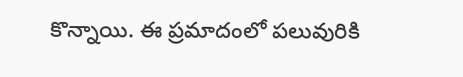కొన్నాయి. ఈ ప్రమాదంలో పలువురికి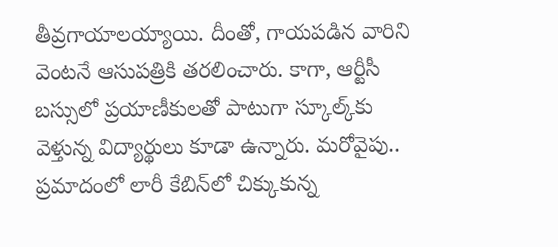తీవ్రగాయాలయ్యాయి. దీంతో, గాయపడిన వారిని వెంటనే ఆసుపత్రికి తరలించారు. కాగా, ఆర్టీసీ బస్సులో ప్రయాణీకులతో పాటుగా స్కూల్క్‌కు వెళ్తున్న విద్యార్థులు కూడా ఉన్నారు. మరోవైపు.. ప్రమాదంలో లారీ కేబిన్‌లో చిక్కుకున్న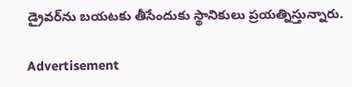డ్రైవర్‌ను బయటకు తీసేందుకు స్థానికులు ప్రయత్నిస్తున్నారు.

Advertisement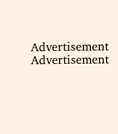Advertisement
Advertisement